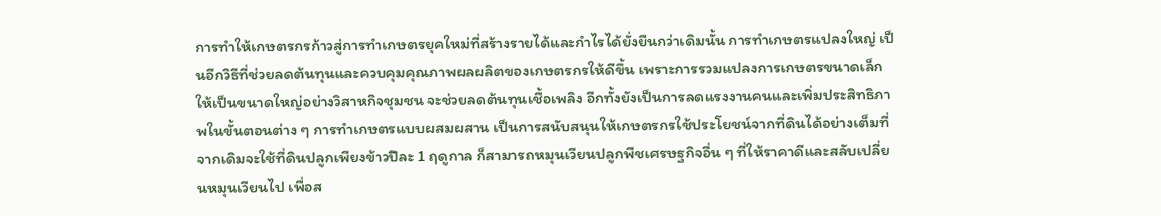การทำให้เกษตรกรก้าวสู่การทำเกษตรยุคใหม่ที่สร้างรายได้และกำไรได้ยั่งยืนกว่าเดิมนั้น การทำเกษตรแปลงใหญ่ เป็นอีกวิธีที่ช่วยลดต้นทุนและควบคุมคุณภาพผลผลิตของเกษตรกรให้ดีขึ้น เพราะการรวมแปลงการเกษตรขนาดเล็กให้เป็นขนาดใหญ่อย่างวิสาหกิจชุมชน จะช่วยลดต้นทุนเชื้อเพลิง อีกทั้งยังเป็นการลดแรงงานคนและเพิ่มประสิทธิภาพในขั้นตอนต่าง ๆ การทำเกษตรแบบผสมผสาน เป็นการสนับสนุนให้เกษตรกรใช้ประโยชน์จากที่ดินได้อย่างเต็มที่ จากเดิมจะใช้ที่ดินปลูกเพียงข้าวปีละ 1 ฤดูกาล ก็สามารถหมุนเวียนปลูกพืชเศรษฐกิจอื่น ๆ ที่ให้ราคาดีและสลับเปลี่ยนหมุนเวียนไป เพื่อส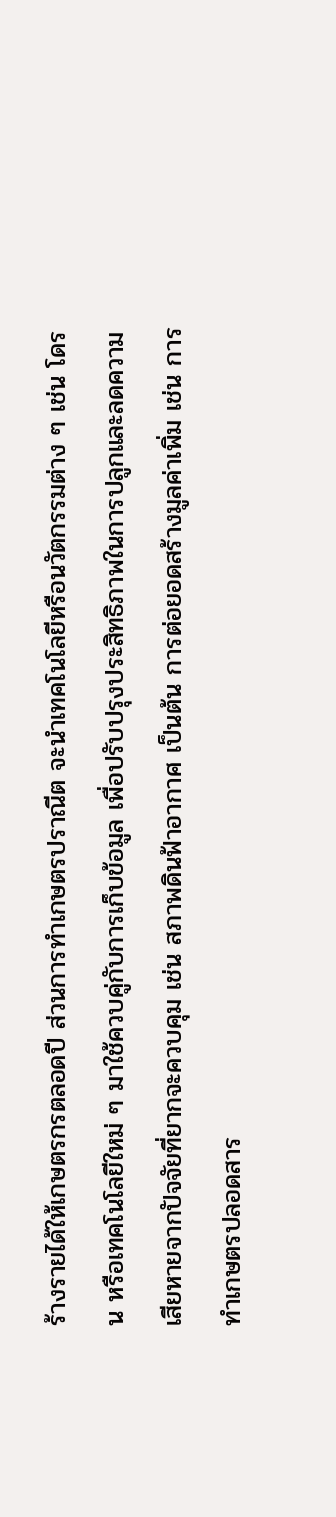ร้างรายได้ให้เกษตรกรตลอดปี ส่วนการทำเกษตรปราณีต จะนำเทคโนโลยีหรือนวัตกรรมต่าง ๆ เช่น โดรน หรือเทคโนโลยีใหม่ ๆ มาใช้ควบคู่กับการเก็บข้อมูล เพื่อปรับปรุงประสิทธิภาพในการปลูกและลดความเสียหายจากปัจจัยที่ยากจะควบคุม เช่น สภาพดินฟ้าอากาศ เป็นต้น การต่อยอดสร้างมูลค่าเพิ่ม เช่น การทำเกษตรปลอดสาร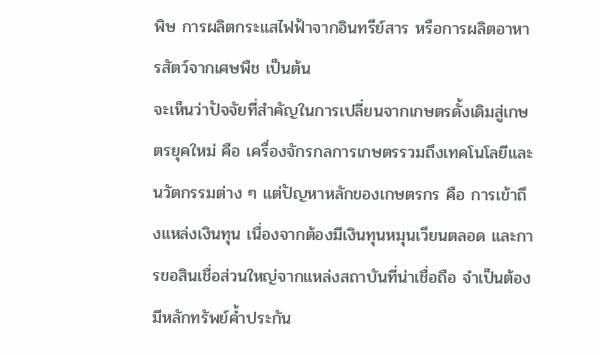พิษ การผลิตกระแสไฟฟ้าจากอินทรีย์สาร หรือการผลิตอาหารสัตว์จากเศษพืช เป็นต้น
จะเห็นว่าปัจจัยที่สำคัญในการเปลี่ยนจากเกษตรดั้งเดิมสู่เกษตรยุคใหม่ คือ เครื่องจักรกลการเกษตรรวมถึงเทคโนโลยีและนวัตกรรมต่าง ๆ แต่ปัญหาหลักของเกษตรกร คือ การเข้าถึงแหล่งเงินทุน เนื่องจากต้องมีเงินทุนหมุนเวียนตลอด และการขอสินเชื่อส่วนใหญ่จากแหล่งสถาบันที่น่าเชื่อถือ จำเป็นต้องมีหลักทรัพย์ค้ำประกัน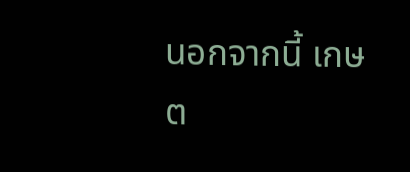นอกจากนี้ เกษต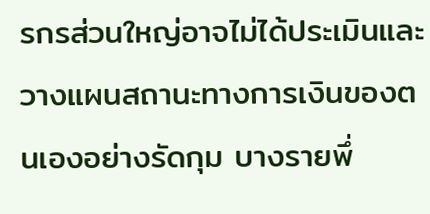รกรส่วนใหญ่อาจไม่ได้ประเมินและวางแผนสถานะทางการเงินของตนเองอย่างรัดกุม บางรายพึ่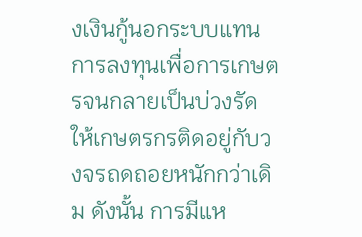งเงินกู้นอกระบบแทนการลงทุนเพื่อการเกษตรจนกลายเป็นบ่วงรัดให้เกษตรกรติดอยู่กับวงจรถดถอยหนักกว่าเดิม ดังนั้น การมีแห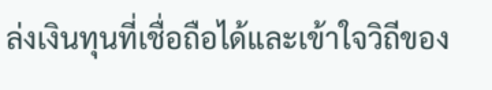ล่งเงินทุนที่เชื่อถือได้และเข้าใจวิถีของ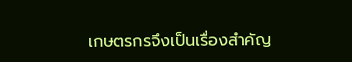เกษตรกรจึงเป็นเรื่องสำคัญ